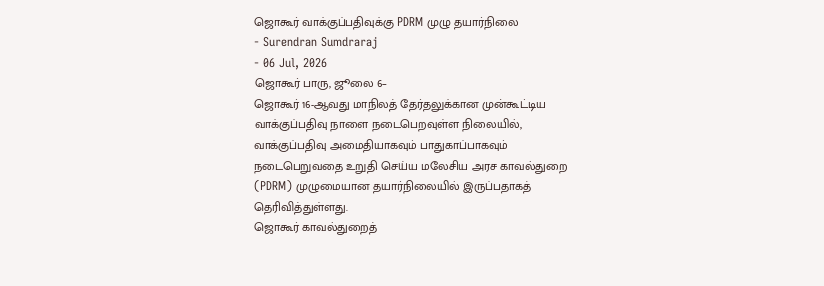ஜொகூர் வாக்குப்பதிவுக்கு PDRM முழு தயார்நிலை
- Surendran Sumdraraj
- 06 Jul, 2026
ஜொகூர் பாரு, ஜூலை 6–
ஜொகூர் 16-ஆவது மாநிலத் தேர்தலுக்கான முன்கூட்டிய வாக்குப்பதிவு நாளை நடைபெறவுள்ள நிலையில், வாக்குப்பதிவு அமைதியாகவும் பாதுகாப்பாகவும் நடைபெறுவதை உறுதி செய்ய மலேசிய அரச காவல்துறை (PDRM) முழுமையான தயார்நிலையில் இருப்பதாகத் தெரிவித்துள்ளது.
ஜொகூர் காவல்துறைத்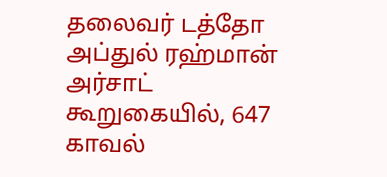தலைவர் டத்தோ அப்துல் ரஹ்மான் அர்சாட் கூறுகையில், 647 காவல்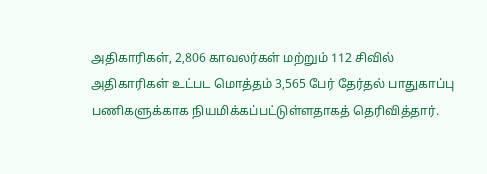அதிகாரிகள், 2,806 காவலர்கள் மற்றும் 112 சிவில் அதிகாரிகள் உட்பட மொத்தம் 3,565 பேர் தேர்தல் பாதுகாப்பு பணிகளுக்காக நியமிக்கப்பட்டுள்ளதாகத் தெரிவித்தார்.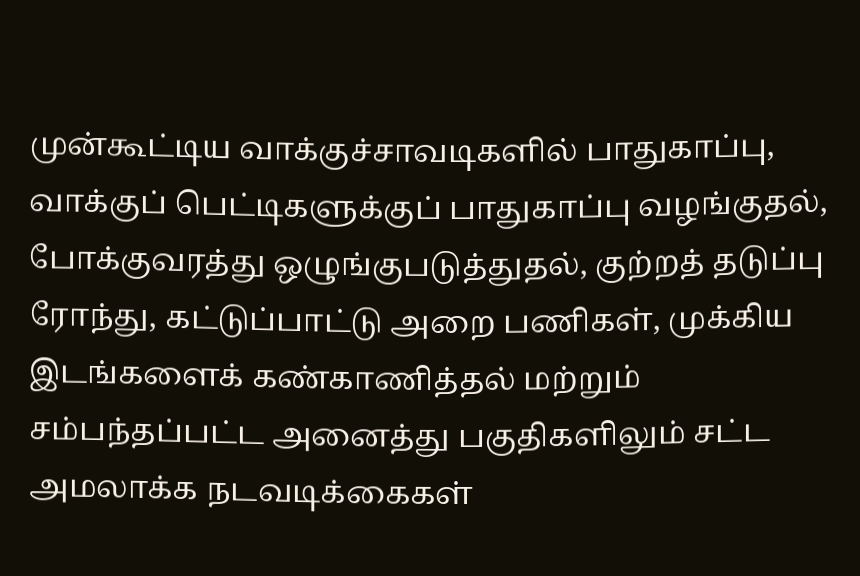முன்கூட்டிய வாக்குச்சாவடிகளில் பாதுகாப்பு, வாக்குப் பெட்டிகளுக்குப் பாதுகாப்பு வழங்குதல், போக்குவரத்து ஒழுங்குபடுத்துதல், குற்றத் தடுப்பு ரோந்து, கட்டுப்பாட்டு அறை பணிகள், முக்கிய இடங்களைக் கண்காணித்தல் மற்றும் சம்பந்தப்பட்ட அனைத்து பகுதிகளிலும் சட்ட அமலாக்க நடவடிக்கைகள்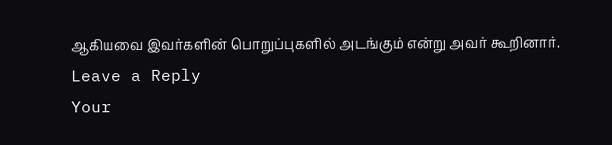ஆகியவை இவர்களின் பொறுப்புகளில் அடங்கும் என்று அவர் கூறினார்.
Leave a Reply
Your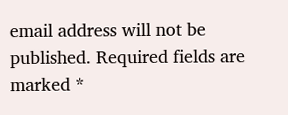email address will not be published. Required fields are marked *